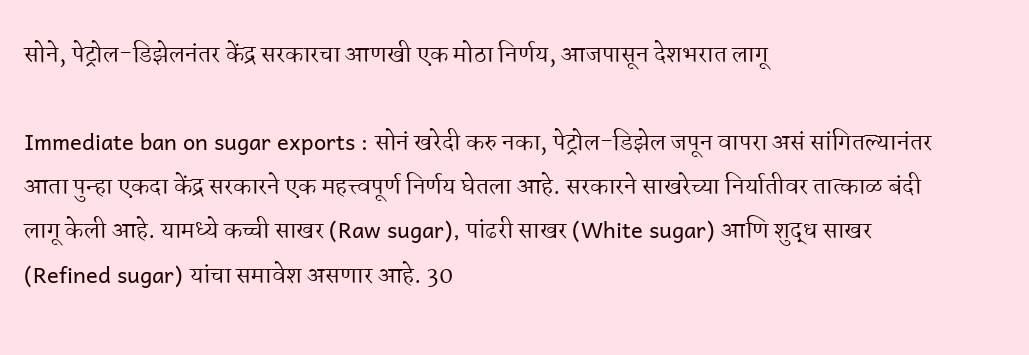सोने, पेट्रोल-डिझेलनंतर केंद्र सरकारचा आणखी एक मोठा निर्णय, आजपासून देशभरात लागू

Immediate ban on sugar exports : सोनं खरेदी करु नका, पेट्रोल-डिझेल जपून वापरा असं सांगितल्यानंतर आता पुन्हा एकदा केंद्र सरकारने एक महत्त्वपूर्ण निर्णय घेतला आहे. सरकारने साखरेच्या निर्यातीवर तात्काळ बंदी लागू केली आहे. यामध्ये कच्ची साखर (Raw sugar), पांढरी साखर (White sugar) आणि शुद्ध साखर (Refined sugar) यांचा समावेश असणार आहे. 30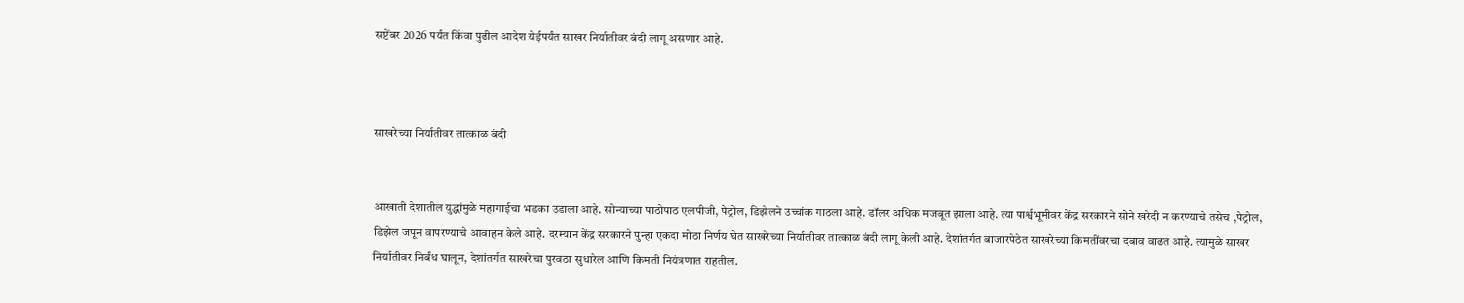सप्टेंबर 2026 पर्यंत किंवा पुढील आदेश येईपर्यंत साखर निर्यातीवर बंदी लागू असणार आहे.



साखरेच्या निर्यातीवर तात्काळ बंदी


आखाती देशातील युद्धांमुळे महागाईचा भडका उडाला आहे. सोन्याच्या पाठोपाठ एलपीजी, पेट्रोल, डिझेलने उच्चांक गाठला आहे. डॉलर अधिक मजबूत झाला आहे. त्या पार्श्वभूमीवर केंद्र सरकारने सोने खरेदी न करण्याचे तसेच ,पेट्रोल, डिझेल जपून वापरण्याचे आवाहन केले आहे. दरम्यान केंद्र सरकारने पुन्हा एकदा मोठा निर्णय घेत साखरेच्या निर्यातीवर तात्काळ बंदी लागू केली आहे. देशांतर्गत बाजारपेठेत साखरेच्या किमतींवरचा दबाव वाढत आहे. त्यामुळे साखर निर्यातीवर निर्बंध घालून, देशांतर्गत साखरेचा पुरवठा सुधारेल आणि किमती नियंत्रणात राहतील.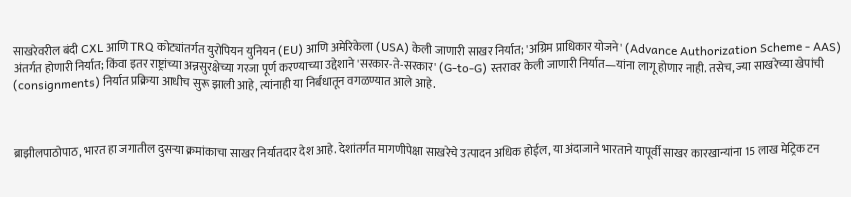साखरेवरील बंदी CXL आणि TRQ कोट्यांतर्गत युरोपियन युनियन (EU) आणि अमेरिकेला (USA) केली जाणारी साखर निर्यात; 'अग्रिम प्राधिकार योजने' (Advance Authorization Scheme - AAS) अंतर्गत होणारी निर्यात; किंवा इतर राष्ट्रांच्या अन्नसुरक्षेच्या गरजा पूर्ण करण्याच्या उद्देशाने 'सरकार-ते-सरकार' (G-to-G) स्तरावर केली जाणारी निर्यात—यांना लागू होणार नाही. तसेच, ज्या साखरेच्या खेपांची (consignments) निर्यात प्रक्रिया आधीच सुरू झाली आहे, त्यांनाही या निर्बंधातून वगळण्यात आले आहे.



ब्राझीलपाठोपाठ, भारत हा जगातील दुसऱ्या क्रमांकाचा साखर निर्यातदार देश आहे. देशांतर्गत मागणीपेक्षा साखरेचे उत्पादन अधिक होईल, या अंदाजाने भारताने यापूर्वी साखर कारखान्यांना 15 लाख मेट्रिक टन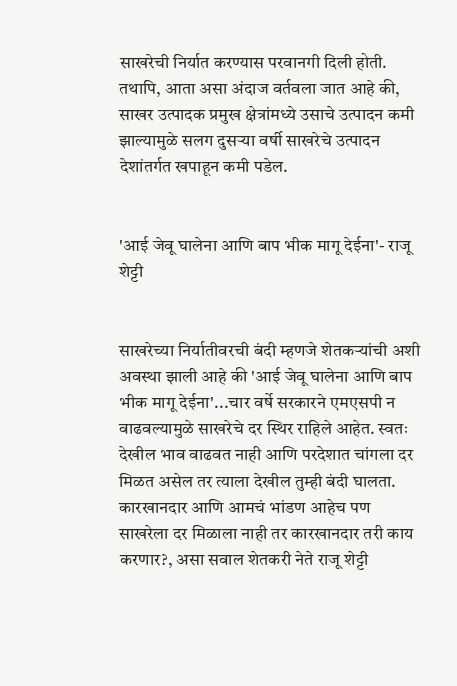साखरेची निर्यात करण्यास परवानगी दिली होती. तथापि, आता असा अंदाज वर्तवला जात आहे की, साखर उत्पादक प्रमुख क्षेत्रांमध्ये उसाचे उत्पादन कमी झाल्यामुळे सलग दुसऱ्या वर्षी साखरेचे उत्पादन देशांतर्गत खपाहून कमी पडेल.


'आई जेवू घालेना आणि बाप भीक मागू देईना'- राजू शेट्टी


साखरेच्या निर्यातीवरची बंदी म्हणजे शेतकऱ्यांची अशी अवस्था झाली आहे की 'आई जेवू घालेना आणि बाप भीक मागू देईना'...चार वर्षे सरकारने एमएसपी न वाढवल्यामुळे साखरेचे दर स्थिर राहिले आहेत. स्वतः देखील भाव वाढवत नाही आणि परदेशात चांगला दर मिळत असेल तर त्याला देखील तुम्ही बंदी घालता. कारखानदार आणि आमचं भांडण आहेच पण साखरेला दर मिळाला नाही तर कारखानदार तरी काय करणार?, असा सवाल शेतकरी नेते राजू शेट्टी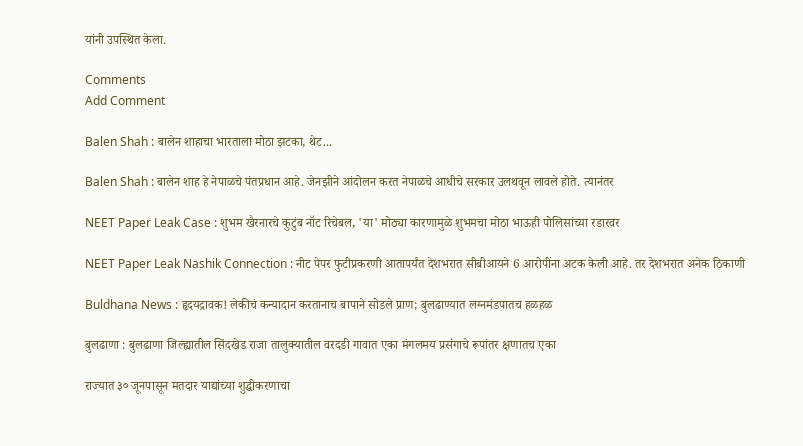यांनी उपस्थित केला.

Comments
Add Comment

Balen Shah : बालेन शाहाचा भारताला मोठा झटका, थेट...

Balen Shah : बालेन शाह हे नेपाळचे पंतप्रधान आहे. जेनझीने आंदोलन करत नेपाळचे आधीचे सरकार उलथवून लावले होते. त्यानंतर

NEET Paper Leak Case : शुभम खैरनारचे कुटुंब नॉट रिचेबल, 'या' मोठ्या कारणामुळे शुभमचा मोठा भाऊही पोलिसांच्या रडारवर

NEET Paper Leak Nashik Connection : नीट पेपर फुटीप्रकरणी आतापर्यंत देशभरात सीबीआयने 6 आरोपींना अटक केली आहे. तर देशभरात अनेक ठिकाणी

Buldhana News : हृदयद्रावक! लेकीचं कन्यादान करतानाच बापाने सोडले प्राण; बुलढाण्यात लग्नमंडपातच हळहळ

बुलढाणा : बुलढाणा जिल्ह्यातील सिंदखेड राजा तालुक्यातील वरदडी गावात एका मंगलमय प्रसंगाचे रूपांतर क्षणातच एका

राज्यात ३० जूनपासून मतदार याद्यांच्या शुद्धीकरणाचा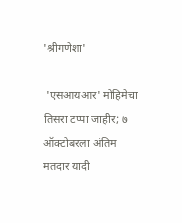'श्रीगणेशा'

 'एसआयआर' मोहिमेचा तिसरा टप्पा जाहीर; ७ ऑक्टोबरला अंतिम मतदार यादी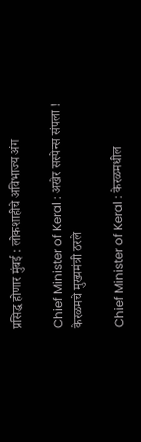प्रसिद्ध होणार मुंबई : लोकशाहीचे अविभाज्य अंग

Chief Minister of Keral : अखेर सस्पेन्स संपला ! केरळमचे मुख्यमंत्री ठरले

Chief Minister of Keral : केरळमधील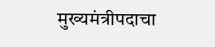मुख्यमंत्रीपदाचा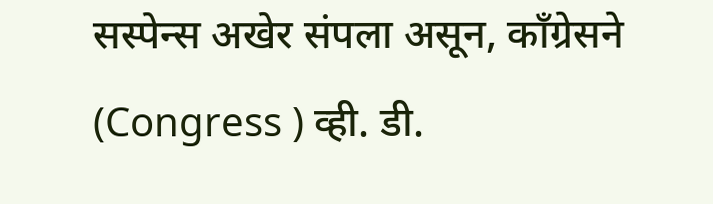सस्पेन्स अखेर संपला असून, काँग्रेसने (Congress ) व्ही. डी.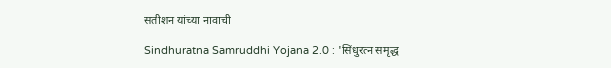सतीशन यांच्या नावाची

Sindhuratna Samruddhi Yojana 2.0 : 'सिंधुरत्न समृद्ध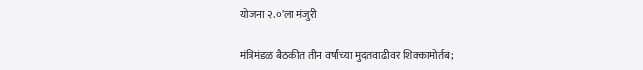योजना २.०'ला मंजुरी

मंत्रिमंडळ बैठकीत तीन वर्षांच्या मुदतवाढीवर शिक्कामोर्तब;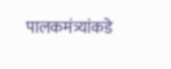पालकमंत्र्यांकडे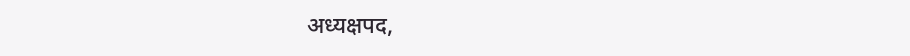अध्यक्षपद,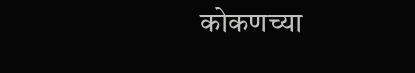कोकणच्या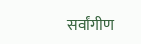सर्वांगीण